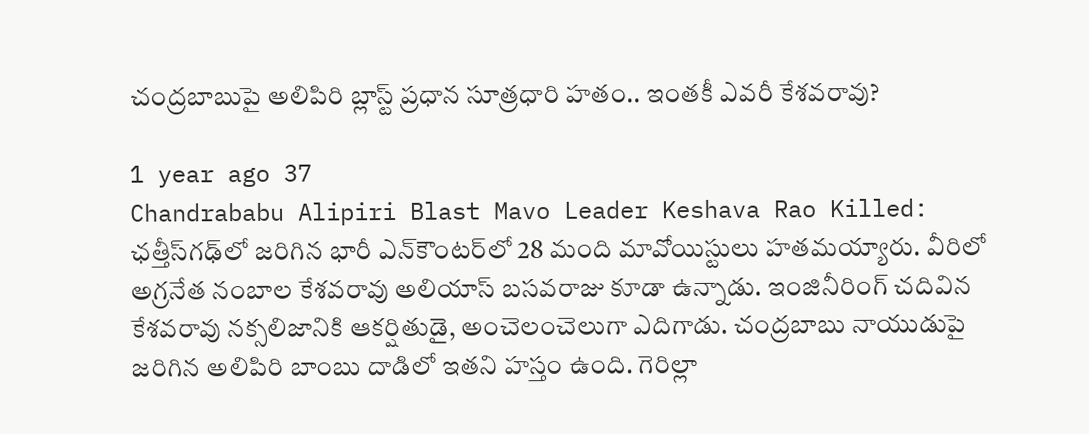చంద్రబాబుపై అలిపిరి బ్లాస్ట్ ప్రధాన సూత్రధారి హతం.. ఇంతకీ ఎవరీ కేశవరావు?

1 year ago 37
Chandrababu Alipiri Blast Mavo Leader Keshava Rao Killed: ఛత్తీస్‌గఢ్‌లో జరిగిన భారీ ఎన్‌కౌంటర్‌లో 28 మంది మావోయిస్టులు హతమయ్యారు. వీరిలో అగ్రనేత నంబాల కేశవరావు అలియాస్ బసవరాజు కూడా ఉన్నాడు. ఇంజినీరింగ్ చదివిన కేశవరావు నక్సలిజానికి ఆకర్షితుడై, అంచెలంచెలుగా ఎదిగాడు. చంద్రబాబు నాయుడుపై జరిగిన అలిపిరి బాంబు దాడిలో ఇతని హస్తం ఉంది. గెరిల్లా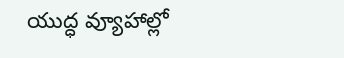యుద్ధ వ్యూహాల్లో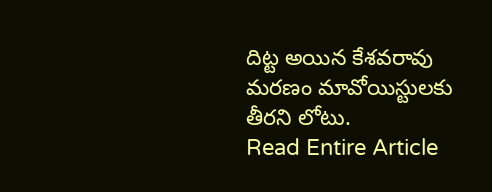దిట్ట అయిన కేశవరావు మరణం మావోయిస్టులకు తీరని లోటు.
Read Entire Article